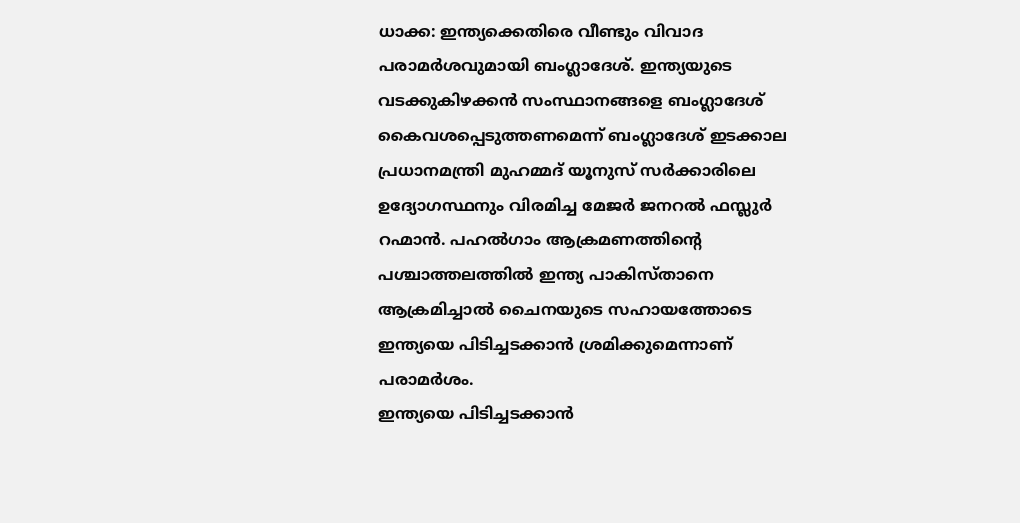ധാക്ക: ഇന്ത്യക്കെതിരെ വീണ്ടും വിവാദ പരാമർശവുമായി ബംഗ്ലാദേശ്. ഇന്ത്യയുടെ വടക്കുകിഴക്കൻ സംസ്ഥാനങ്ങളെ ബംഗ്ലാദേശ് കൈവശപ്പെടുത്തണമെന്ന് ബംഗ്ലാദേശ് ഇടക്കാല പ്രധാനമന്ത്രി മുഹമ്മദ് യൂനുസ് സർക്കാരിലെ ഉദ്യോഗസ്ഥനും വിരമിച്ച മേജർ ജനറൽ ഫസ്ലുർ റഹ്മാൻ. പഹൽഗാം ആക്രമണത്തിന്റെ പശ്ചാത്തലത്തിൽ ഇന്ത്യ പാകിസ്താനെ ആക്രമിച്ചാൽ ചൈനയുടെ സഹായത്തോടെ ഇന്ത്യയെ പിടിച്ചടക്കാൻ ശ്രമിക്കുമെന്നാണ് പരാമർശം.
ഇന്ത്യയെ പിടിച്ചടക്കാൻ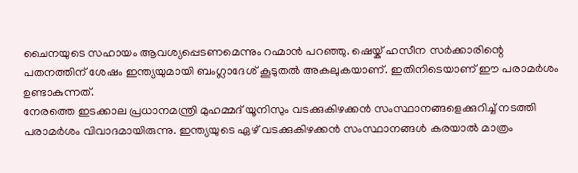ചൈനയുടെ സഹായം ആവശ്യപ്പെടണമെന്നും റഹ്മാൻ പറഞ്ഞു. ഷെയ്ക് ഹസീന സർക്കാരിന്റെ പതനത്തിന് ശേഷം ഇന്ത്യയുമായി ബംഗ്ലാദേശ് കൂടുതൽ അകലുകയാണ്. ഇതിനിടെയാണ് ഈ പരാമർശം ഉണ്ടാകുന്നത്.
നേരത്തെ ഇടക്കാല പ്രധാനമന്ത്രി മുഹമ്മദ് യൂനിസും വടക്കുകിഴക്കൻ സംസ്ഥാനങ്ങളെക്കുറിച്ച് നടത്തി പരാമർശം വിവാദമായിരുന്നു. ഇന്ത്യയുടെ ഏഴ് വടക്കുകിഴക്കൻ സംസ്ഥാനങ്ങൾ കരയാൽ മാത്രം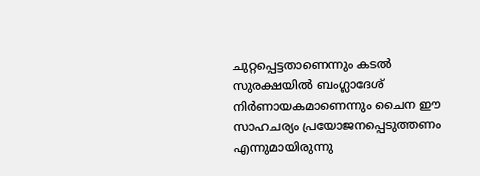ചുറ്റപ്പെട്ടതാണെന്നും കടൽ സുരക്ഷയിൽ ബംഗ്ലാദേശ് നിർണായകമാണെന്നും ചൈന ഈ സാഹചര്യം പ്രയോജനപ്പെടുത്തണം എന്നുമായിരുന്നു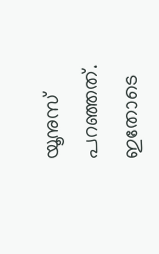യൂനുസ് പറഞ്ഞത്. ഇതോടെ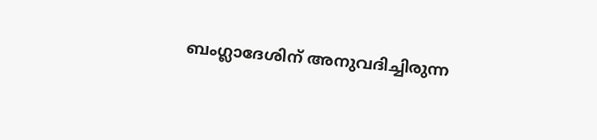ബംഗ്ലാദേശിന് അനുവദിച്ചിരുന്ന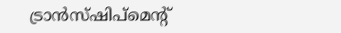ട്രാൻസ്ഷിപ്മെന്റ്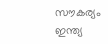സൗകര്യം ഇന്ത്യ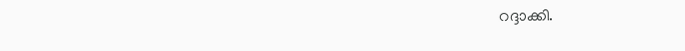റദ്ദാക്കി.